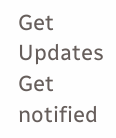Get Updates
Get notified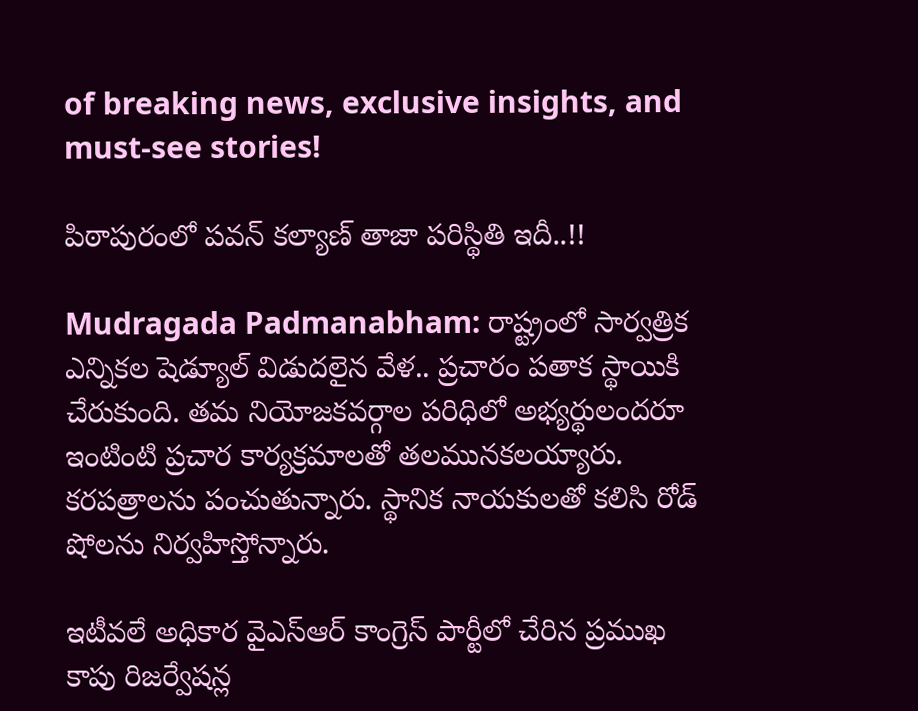of breaking news, exclusive insights, and must-see stories!

పిఠాపురంలో పవన్ కల్యాణ్ తాజా పరిస్థితి ఇదీ..!!

Mudragada Padmanabham: రాష్ట్రంలో సార్వత్రిక ఎన్నికల షెడ్యూల్ విడుదలైన వేళ.. ప్రచారం పతాక స్థాయికి చేరుకుంది. తమ నియోజకవర్గాల పరిధిలో అభ్యర్థులందరూ ఇంటింటి ప్రచార కార్యక్రమాలతో తలమునకలయ్యారు. కరపత్రాలను పంచుతున్నారు. స్థానిక నాయకులతో కలిసి రోడ్ షోలను నిర్వహిస్తోన్నారు.

ఇటీవలే అధికార వైఎస్ఆర్ కాంగ్రెస్ పార్టీలో చేరిన ప్రముఖ కాపు రిజర్వేషన్ల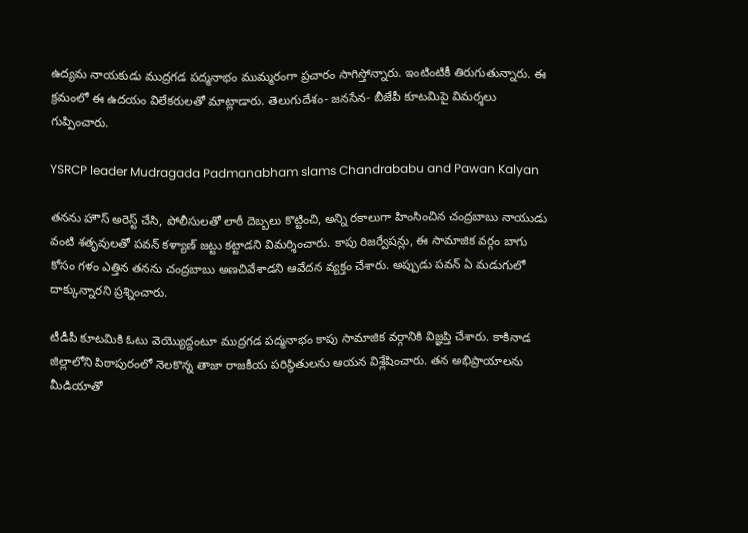ఉద్యమ నాయకుడు ముద్రగడ పద్మనాభం ముమ్మరంగా ప్రచారం సాగిస్తోన్నారు. ఇంటింటికీ తిరుగుతున్నారు. ఈ క్రమంలో ఈ ఉదయం విలేకరులతో మాట్లాడారు. తెలుగుదేశం- జనసేన- బీజేపీ కూటమిపై విమర్శలు గుప్పించారు.

YSRCP leader Mudragada Padmanabham slams Chandrababu and Pawan Kalyan

తనను హౌస్ అరెస్ట్ చేసి, పోలీసులతో లాఠీ దెబ్బలు కొట్టించి, అన్ని రకాలుగా హింసించిన చంద్రబాబు నాయుడు వంటి శతృవులతో పవన్ కళ్యాణ్ జట్టు కట్టాడని విమర్శించారు. కాపు రిజర్వేషన్లు, ఈ సామాజిక వర్గం బాగు కోసం గళం ఎత్తిన తనను చంద్రబాబు అణచివేశాడని ఆవేదన వ్యక్తం చేశారు. అప్పుడు పవన్ ఏ మడుగులో దాక్కున్నారని ప్రశ్నించారు.

టీడీపీ కూటమికి ఓటు వెయ్యొద్దంటూ ముద్రగడ పద్మనాభం కాపు సామాజిక వర్గానికి విజ్ఞప్తి చేశారు. కాకినాడ జిల్లాలోని పిఠాపురంలో నెలకొన్న తాజా రాజకీయ పరిస్థితులను ఆయన విశ్లేషించారు. తన అభిప్రాయాలను మీడియాతో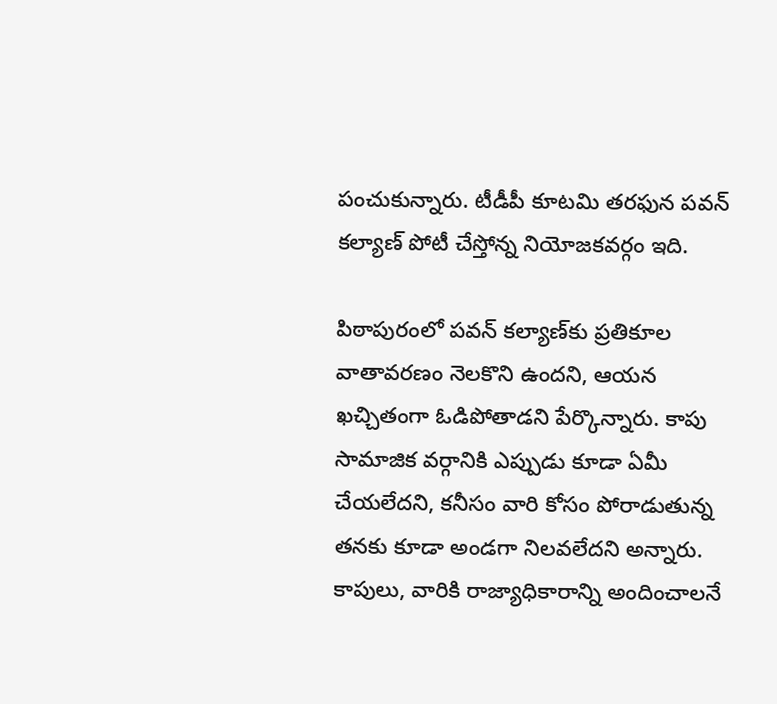పంచుకున్నారు. టీడీపీ కూటమి తరఫున పవన్ కల్యాణ్ పోటీ చేస్తోన్న నియోజకవర్గం ఇది.

పిఠాపురంలో పవన్ కల్యాణ్‌కు ప్రతికూల వాతావరణం నెలకొని ఉందని, ఆయన ఖచ్చితంగా ఓడిపోతాడని పేర్కొన్నారు. కాపు సామాజిక వర్గానికి ఎప్పుడు కూడా ఏమీ చేయలేదని, కనీసం వారి కోసం పోరాడుతున్న తనకు కూడా అండగా నిలవలేదని అన్నారు. కాపులు, వారికి రాజ్యాధికారాన్ని అందించాలనే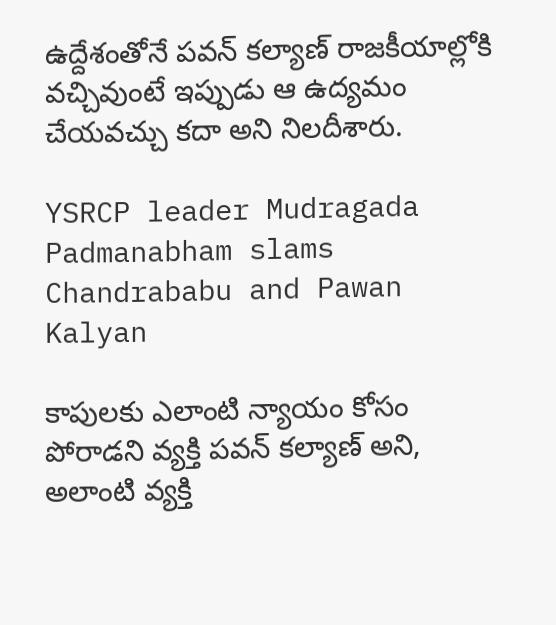ఉద్దేశంతోనే పవన్ కల్యాణ్ రాజకీయాల్లోకి వచ్చివుంటే ఇప్పుడు ఆ ఉద్యమం చేయవచ్చు కదా అని నిలదీశారు.

YSRCP leader Mudragada Padmanabham slams Chandrababu and Pawan Kalyan

కాపులకు ఎలాంటి న్యాయం కోసం పోరాడని వ్యక్తి పవన్ కల్యాణ్ అని, అలాంటి వ్యక్తి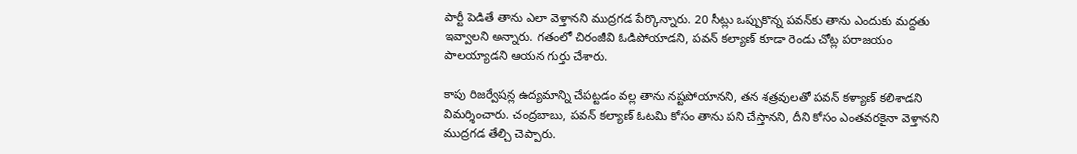పార్టీ పెడితే తాను ఎలా వెళ్తానని ముద్రగడ పేర్కొన్నారు. 20 సీట్లు ఒప్పుకొన్న పవన్‌కు తాను ఎందుకు మద్దతు ఇవ్వాలని అన్నారు. గతంలో చిరంజీవి ఓడిపోయాడని, పవన్ కల్యాణ్ కూడా రెండు చోట్ల పరాజయం పాలయ్యాడని ఆయన గుర్తు చేశారు.

కాపు రిజర్వేషన్ల ఉద్యమాన్ని చేపట్టడం వల్ల తాను నష్టపోయానని, తన శత్రవులతో పవన్ కళ్యాణ్ కలిశాడని విమర్శించారు. చంద్రబాబు, పవన్ కల్యాణ్ ఓటమి కోసం తాను పని చేస్తానని, దీని కోసం ఎంతవరకైనా వెళ్తానని ముద్రగడ తేల్చి చెప్పారు.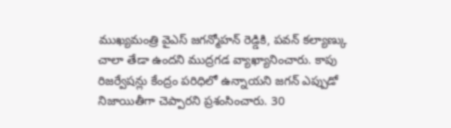ముఖ్యమంత్రి వైఎస్ జగన్మోహన్ రెడ్డికి, పవన్ కల్యాణ్కు చాలా తేడా ఉందని ముద్రగడ వ్యాఖ్యానించారు. కాపు రిజర్వేషన్లు కేంద్రం పరిధిలో ఉన్నాయని జగన్ ఎప్పుడో నిజాయితీగా చెప్పారని ప్రశంసించారు. 30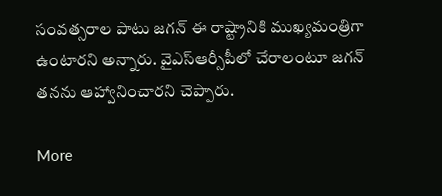సంవత్సరాల పాటు జగన్ ఈ రాష్ట్రానికి ముఖ్యమంత్రిగా ఉంటారని అన్నారు. వైఎస్ఆర్సీపీలో చేరాలంటూ జగన్ తనను ఆహ్వానించారని చెప్పారు.

More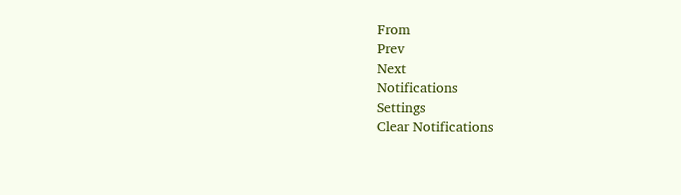From
Prev
Next
Notifications
Settings
Clear Notifications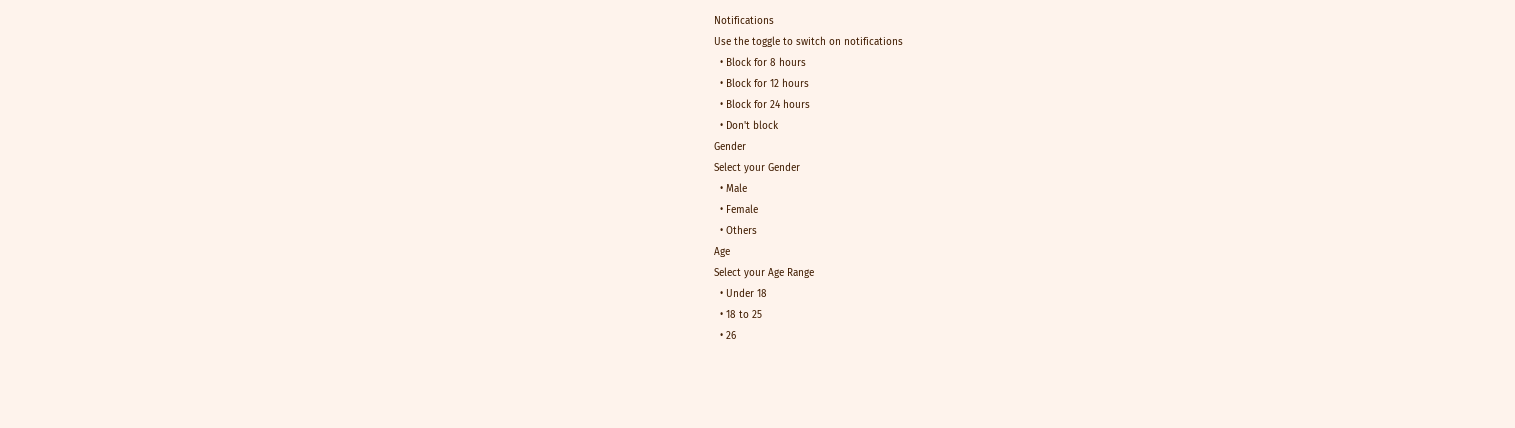Notifications
Use the toggle to switch on notifications
  • Block for 8 hours
  • Block for 12 hours
  • Block for 24 hours
  • Don't block
Gender
Select your Gender
  • Male
  • Female
  • Others
Age
Select your Age Range
  • Under 18
  • 18 to 25
  • 26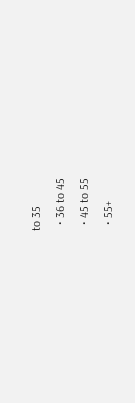to 35
  • 36 to 45
  • 45 to 55
  • 55+